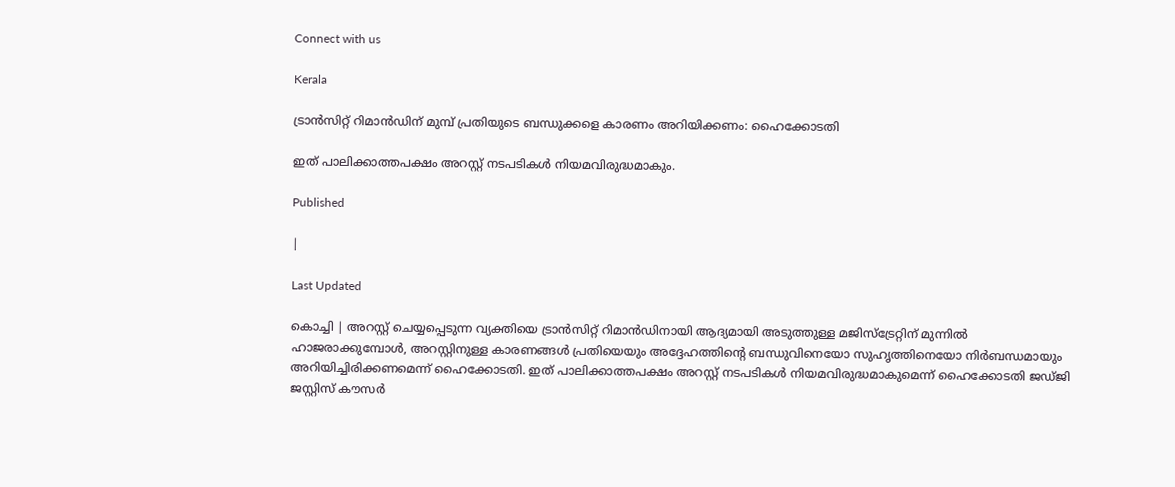Connect with us

Kerala

ട്രാന്‍സിറ്റ് റിമാന്‍ഡിന് മുമ്പ് പ്രതിയുടെ ബന്ധുക്കളെ കാരണം അറിയിക്കണം: ഹൈക്കോടതി

ഇത് പാലിക്കാത്തപക്ഷം അറസ്റ്റ് നടപടികള്‍ നിയമവിരുദ്ധമാകും.

Published

|

Last Updated

കൊച്ചി | അറസ്റ്റ് ചെയ്യപ്പെടുന്ന വ്യക്തിയെ ട്രാന്‍സിറ്റ് റിമാന്‍ഡിനായി ആദ്യമായി അടുത്തുള്ള മജിസ്ട്രേറ്റിന് മുന്നില്‍ ഹാജരാക്കുമ്പോള്‍, അറസ്റ്റിനുള്ള കാരണങ്ങള്‍ പ്രതിയെയും അദ്ദേഹത്തിന്റെ ബന്ധുവിനെയോ സുഹൃത്തിനെയോ നിര്‍ബന്ധമായും അറിയിച്ചിരിക്കണമെന്ന് ഹൈക്കോടതി. ഇത് പാലിക്കാത്തപക്ഷം അറസ്റ്റ് നടപടികള്‍ നിയമവിരുദ്ധമാകുമെന്ന് ഹൈക്കോടതി ജഡ്ജി ജസ്റ്റിസ് കൗസര്‍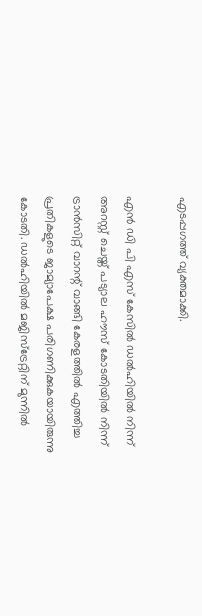എടപ്പഗത്ത് വ്യക്തമാക്കി.

എന്‍ ഡി പി എസ് കേസില്‍ ഡല്‍ഹിയില്‍ നിന്ന് അറസ്റ്റ് ചെയ്ത് പട്യാല ഹൗസ് കോടതിയില്‍ നിന്ന് ട്രാന്‍സിറ്റ് വാറന്റ് വാങ്ങി കേരളത്തില്‍ എത്തിച്ച പ്രതികളുടെ ജാമ്യാപേക്ഷ പരിഗണിക്കുകയായിരുന്നു കോടതി. ഡല്‍ഹിയില്‍ മജിസ്ട്രേറ്റിന് മുന്നില്‍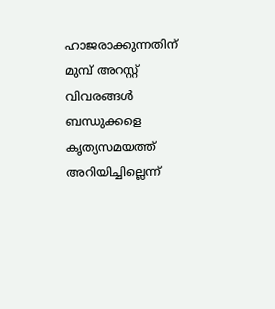ഹാജരാക്കുന്നതിന് മുമ്പ് അറസ്റ്റ് വിവരങ്ങള്‍ ബന്ധുക്കളെ കൃത്യസമയത്ത് അറിയിച്ചില്ലെന്ന്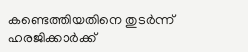കണ്ടെത്തിയതിനെ തുടര്‍ന്ന് ഹരജിക്കാര്‍ക്ക്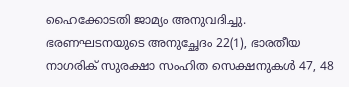ഹൈക്കോടതി ജാമ്യം അനുവദിച്ചു. ഭരണഘടനയുടെ അനുച്ഛേദം 22(1), ഭാരതീയ നാഗരിക് സുരക്ഷാ സംഹിത സെക്ഷനുകള്‍ 47, 48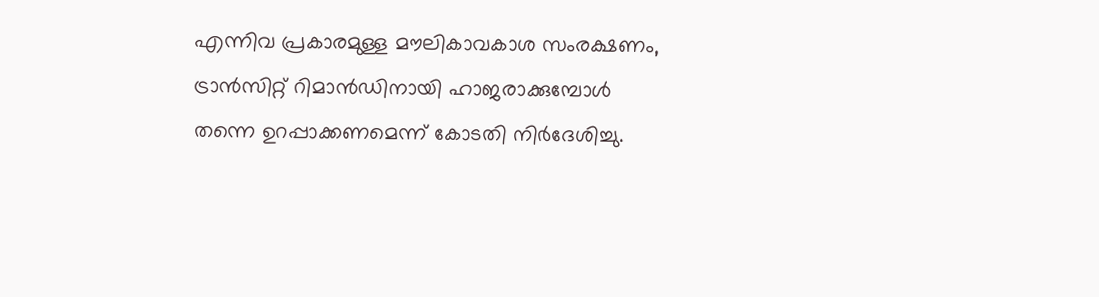എന്നിവ പ്രകാരമുള്ള മൗലികാവകാശ സംരക്ഷണം, ട്രാന്‍സിറ്റ് റിമാന്‍ഡിനായി ഹാജരാക്കുമ്പോള്‍ തന്നെ ഉറപ്പാക്കണമെന്ന് കോടതി നിര്‍ദേശിച്ചു.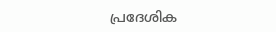പ്രദേശിക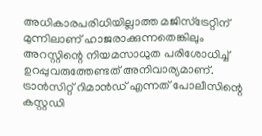അധികാരപരിധിയില്ലാത്ത മജിസ്ട്രേറ്റിന് മുന്നിലാണ് ഹാജരാക്കുന്നതെങ്കിലും അറസ്റ്റിന്റെ നിയമസാധുത പരിശോധിച്ച് ഉറപ്പുവരുത്തേണ്ടത് അനിവാര്യമാണ്. ട്രാന്‍സിറ്റ് റിമാന്‍ഡ് എന്നത് പോലീസിന്റെ കസ്റ്റഡി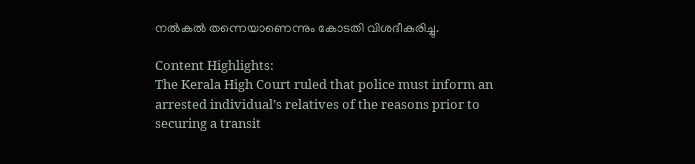നല്‍കല്‍ തന്നെയാണെന്നും കോടതി വിശദീകരിച്ചു.

Content Highlights:
The Kerala High Court ruled that police must inform an arrested individual’s relatives of the reasons prior to securing a transit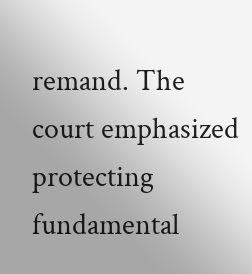remand. The court emphasized protecting fundamental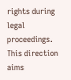rights during legal proceedings. This direction aims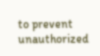to prevent unauthorized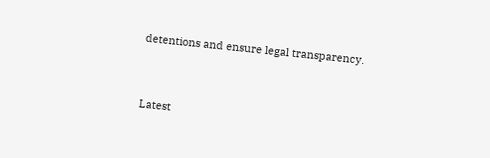detentions and ensure legal transparency.



Latest